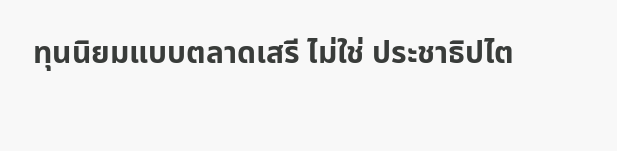ทุนนิยมแบบตลาดเสรี ไม่ใช่ ประชาธิปไต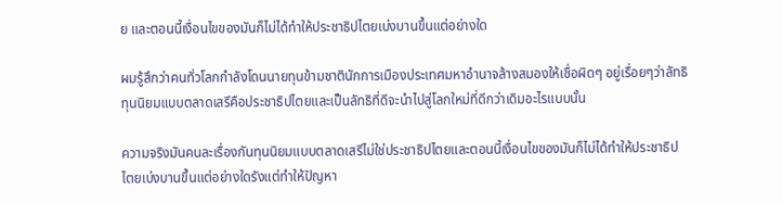ย และตอนนี้เงื่อนไขของมันก็ไม่ได้ทำให้ประชาธิปไตยเบ่งบานขึ้นแต่อย่างใด

ผมรู้สึกว่าคนทั่วโลกกำลังโดนนายทุนข้ามชาตินักการเมืองประเทศมหาอำนาจล้างสมองให้เชื่อผิดๆ อยู่เรื่อยๆว่าลัทธิทุนนิยมแบบตลาดเสรีคือประชาธิปไตยและเป็นลัทธิที่ดีจะนำไปสู่โลกใหม่ที่ดีกว่าเดิมอะไรแบบนั้น

ความจริงมันคนละเรื่องกันทุนนิยมแบบตลาดเสรีไม่ใช่ประชาธิปไตยและตอนนี้เงื่อนไขของมันก็ไม่ได้ทำให้ประชาธิปไตยเบ่งบานขึ้นแต่อย่างใดรังแต่ทำให้ปัญหา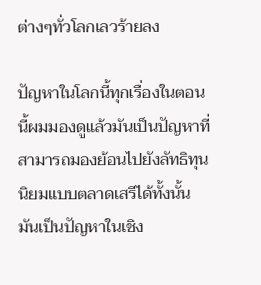ต่างๆทั่วโลกเลวร้ายลง

ปัญหาในโลกนี้ทุกเรื่องในตอนนี้ผมมองดูแล้วมันเป็นปัญหาที่สามารถมองย้อนไปยังลัทธิทุนนิยมแบบตลาดเสรีได้ทั้งนั้นมันเป็นปัญหาในเชิง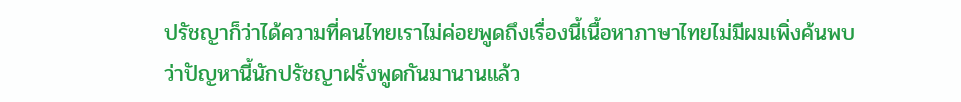ปรัชญาก็ว่าได้ความที่คนไทยเราไม่ค่อยพูดถึงเรื่องนี้เนื้อหาภาษาไทยไม่มีผมเพิ่งค้นพบว่าปัญหานี้นักปรัชญาฝรั่งพูดกันมานานแล้ว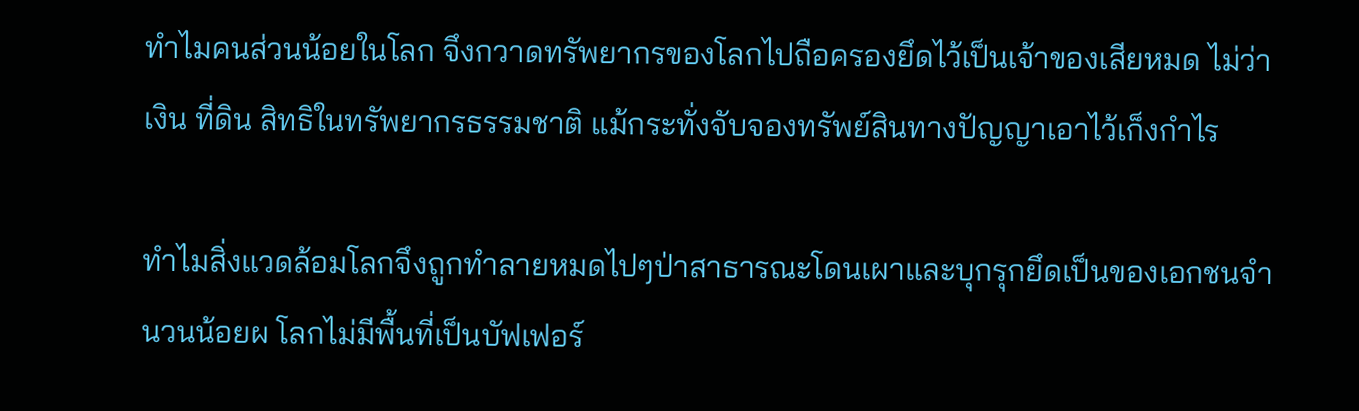ทำไมคนส่วนน้อยในโลก จึงกวาดทรัพยากรของโลกไปถือครองยึดไว้เป็นเจ้าของเสียหมด ไม่ว่าเงิน ที่ดิน สิทธิในทรัพยากรธรรมชาติ แม้กระทั่งจับจองทรัพย์สินทางปัญญาเอาไว้เก็งกำไร

ทำไมสิ่งแวดล้อมโลกจึงถูกทำลายหมดไปๆป่าสาธารณะโดนเผาและบุกรุกยึดเป็นของเอกชนจำนวนน้อยผ โลกไม่มีพื้นที่เป็นบัฟเฟอร์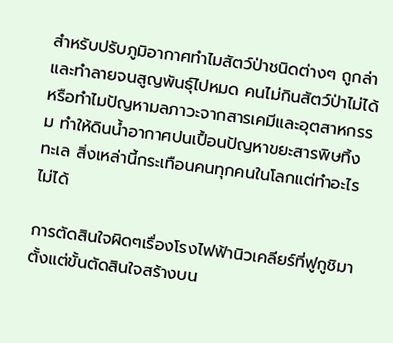สำหรับปรับภูมิอากาศทำไมสัตว์ป่าชนิดต่างๆ ถูกล่าและทำลายจนสูญพันธุ์ไปหมด คนไม่กินสัตว์ป่าไม่ได้หรือทำไมปัญหามลภาวะจากสารเคมีและอุตสาหกรรม ทำให้ดินน้ำอากาศปนเปื้อนปัญหาขยะสารพิษทิ้งทะเล สิ่งเหล่านี้กระเทือนคนทุกคนในโลกแต่ทำอะไรไม่ได้

การตัดสินใจผิดๆเรื่องโรงไฟฟ้านิวเคลียร์ที่ฟูกูชิมาตั้งแต่ขั้นตัดสินใจสร้างบน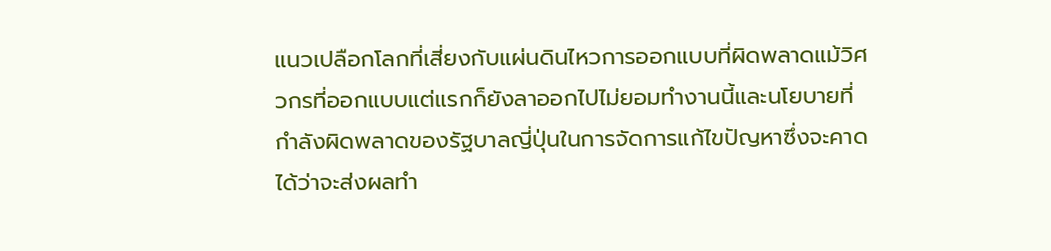แนวเปลือกโลกที่เสี่ยงกับแผ่นดินไหวการออกแบบที่ผิดพลาดแม้วิศวกรที่ออกแบบแต่แรกก็ยังลาออกไปไม่ยอมทำงานนี้และนโยบายที่กำลังผิดพลาดของรัฐบาลญี่ปุ่นในการจัดการแก้ไขปัญหาซึ่งจะคาดได้ว่าจะส่งผลทำ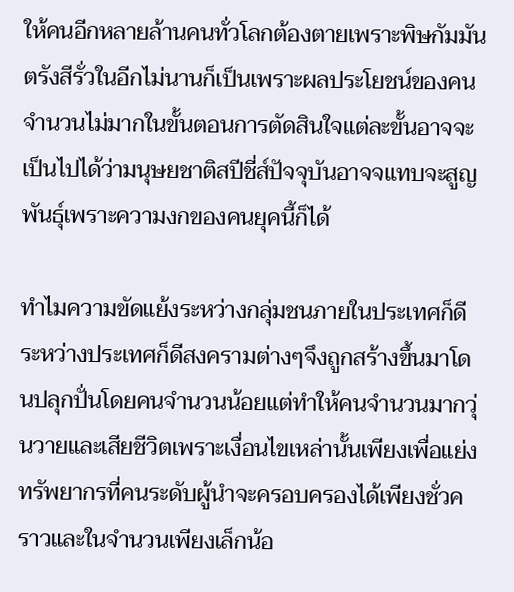ให้คนอีกหลายล้านคนทั่วโลกต้องตายเพราะพิษกัมมันตรังสีรั่วในอีกไม่นานก็เป็นเพราะผลประโยชน์ของคนจำนวนไม่มากในขั้นตอนการตัดสินใจแต่ละขั้นอาจจะเป็นไปได้ว่ามนุษยชาติสปีชี่ส์ปัจจุบันอาจจแทบจะสูญพันธุ์เพราะความงกของคนยุคนี้ก็ได้

ทำไมความขัดแย้งระหว่างกลุ่มชนภายในประเทศก็ดีระหว่างประเทศก็ดีสงครามต่างๆจึงถูกสร้างขึ้นมาโดนปลุกปั่นโดยคนจำนวนน้อยแต่ทำให้คนจำนวนมากวุ่นวายและเสียชีวิตเพราะเงื่อนไขเหล่านั้นเพียงเพื่อแย่งทรัพยากรที่คนระดับผู้นำจะครอบครองได้เพียงชั่วคราวและในจำนวนเพียงเล็กน้อ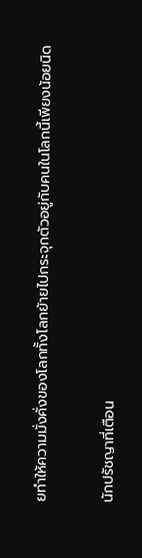ยทำให้ความมั่งคั่งของโลกทั้งโลกย้ายไปกระจุกตัวอยู่กับคนในโลกนี้เพียงน้อยนิด

นักปรัชญาที่เตือน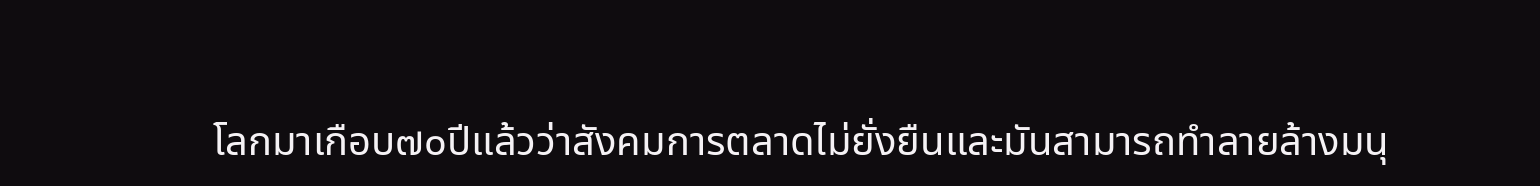โลกมาเกือบ๗๐ปีแล้วว่าสังคมการตลาดไม่ยั่งยืนและมันสามารถทำลายล้างมนุ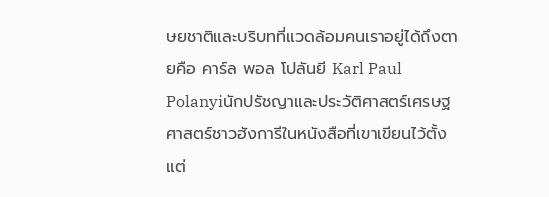ษยชาติและบริบทที่แวดล้อมคนเราอยู่ได้ถึงตายคือ คาร์ล พอล โปลันยี Karl Paul Polanyiนักปรัชญาและประวัติศาสตร์เศรษฐศาสตร์ชาวฮังการีในหนังสือที่เขาเขียนไว้ตั้งแต่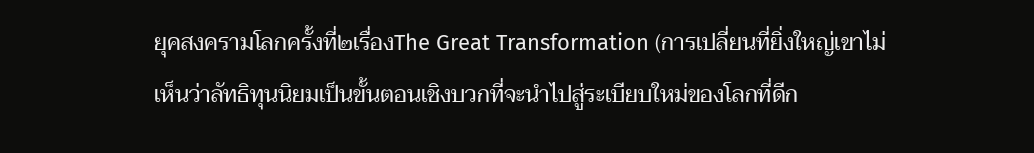ยุคสงครามโลกครั้งที่๒เรื่องThe Great Transformation (การเปลี่ยนที่ยิ่งใหญ่เขาไม่เห็นว่าลัทธิทุนนิยมเป็นขั้นตอนเชิงบวกที่จะนำไปสู่ระเบียบใหม่ของโลกที่ดีก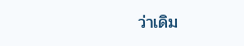ว่าเดิม